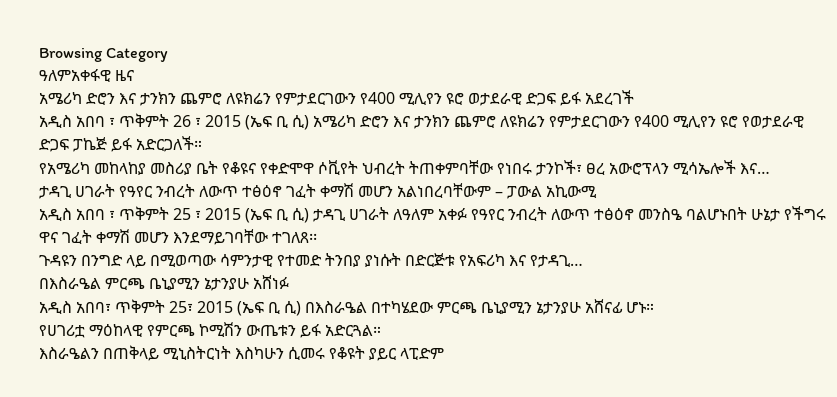Browsing Category
ዓለምአቀፋዊ ዜና
አሜሪካ ድሮን እና ታንክን ጨምሮ ለዩክሬን የምታደርገውን የ400 ሚሊየን ዩሮ ወታደራዊ ድጋፍ ይፋ አደረገች
አዲስ አበባ ፣ ጥቅምት 26 ፣ 2015 (ኤፍ ቢ ሲ) አሜሪካ ድሮን እና ታንክን ጨምሮ ለዩክሬን የምታደርገውን የ400 ሚሊየን ዩሮ የወታደራዊ ድጋፍ ፓኬጅ ይፋ አድርጋለች።
የአሜሪካ መከላከያ መስሪያ ቤት የቆዩና የቀድሞዋ ሶቪየት ህብረት ትጠቀምባቸው የነበሩ ታንኮች፣ ፀረ አውሮፕላን ሚሳኤሎች እና…
ታዳጊ ሀገራት የዓየር ንብረት ለውጥ ተፅዕኖ ገፈት ቀማሽ መሆን አልነበረባቸውም – ፓውል አኪውሚ
አዲስ አበባ ፣ ጥቅምት 25 ፣ 2015 (ኤፍ ቢ ሲ) ታዳጊ ሀገራት ለዓለም አቀፉ የዓየር ንብረት ለውጥ ተፅዕኖ መንስዔ ባልሆኑበት ሁኔታ የችግሩ ዋና ገፈት ቀማሽ መሆን እንደማይገባቸው ተገለጸ፡፡
ጉዳዩን በንግድ ላይ በሚወጣው ሳምንታዊ የተመድ ትንበያ ያነሱት በድርጅቱ የአፍሪካ እና የታዳጊ…
በእስራዔል ምርጫ ቤኒያሚን ኔታንያሁ አሸነፉ
አዲስ አበባ፣ ጥቅምት 25፣ 2015 (ኤፍ ቢ ሲ) በእስራዔል በተካሄደው ምርጫ ቤኒያሚን ኔታንያሁ አሸናፊ ሆኑ።
የሀገሪቷ ማዕከላዊ የምርጫ ኮሚሽን ውጤቱን ይፋ አድርጓል።
እስራዔልን በጠቅላይ ሚኒስትርነት እስካሁን ሲመሩ የቆዩት ያይር ላፒድም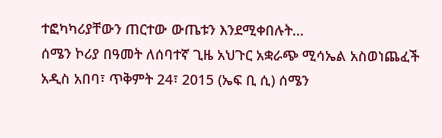ተፎካካሪያቸውን ጠርተው ውጤቱን እንደሚቀበሉት…
ሰሜን ኮሪያ በዓመት ለሰባተኛ ጊዜ አህጉር አቋራጭ ሚሳኤል አስወነጨፈች
አዲስ አበባ፣ ጥቅምት 24፣ 2015 (ኤፍ ቢ ሲ) ሰሜን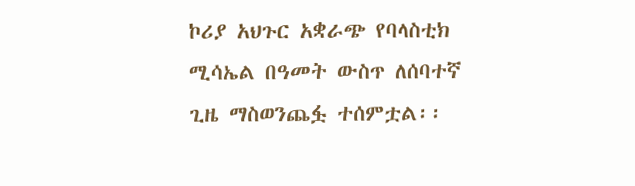ኮሪያ አህጉር አቋራጭ የባላስቲክ ሚሳኤል በዓመት ውስጥ ለሰባተኛ ጊዜ ማስወንጨፏ ተሰምቷል፡፡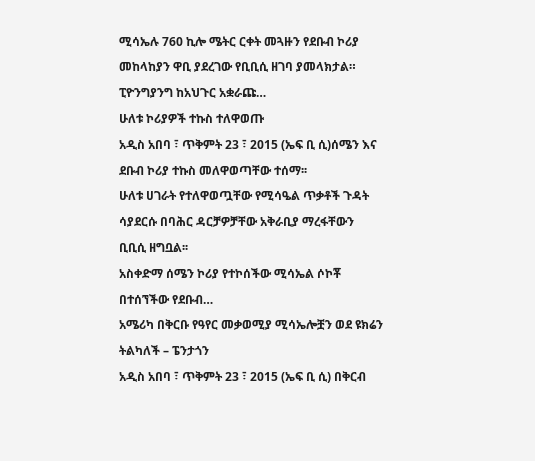ሚሳኤሉ 760 ኪሎ ሜትር ርቀት መጓዙን የደቡብ ኮሪያ መከላከያን ዋቢ ያደረገው የቢቢሲ ዘገባ ያመላክታል።
ፒዮንግያንግ ከአህጉር አቋራጩ…
ሁለቱ ኮሪያዎች ተኩስ ተለዋወጡ
አዲስ አበባ ፣ ጥቅምት 23 ፣ 2015 (ኤፍ ቢ ሲ)ሰሜን እና ደቡብ ኮሪያ ተኩስ መለዋወጣቸው ተሰማ፡፡
ሁለቱ ሀገራት የተለዋወጧቸው የሚሳዔል ጥቃቶች ጉዳት ሳያደርሱ በባሕር ዳርቻዎቻቸው አቅራቢያ ማረፋቸውን ቢቢሲ ዘግቧል፡፡
አስቀድማ ሰሜን ኮሪያ የተኮሰችው ሚሳኤል ሶኮቾ በተሰኘችው የደቡብ…
አሜሪካ በቅርቡ የዓየር መቃወሚያ ሚሳኤሎቿን ወደ ዩክሬን ትልካለች – ፔንታጎን
አዲስ አበባ ፣ ጥቅምት 23 ፣ 2015 (ኤፍ ቢ ሲ) በቅርብ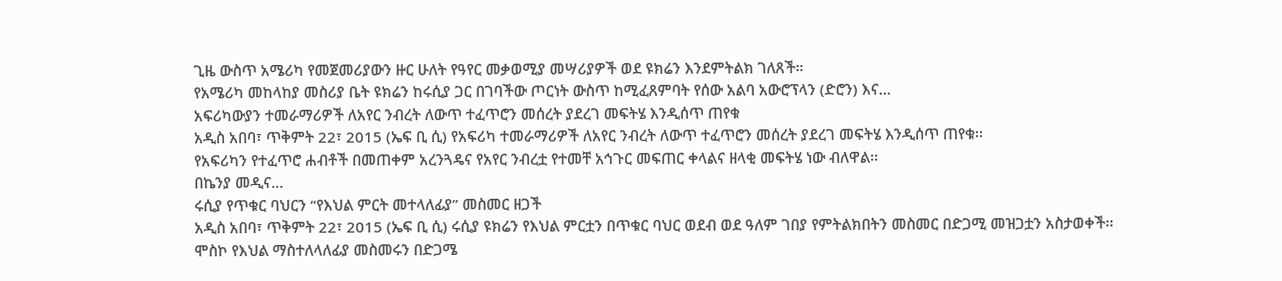ጊዜ ውስጥ አሜሪካ የመጀመሪያውን ዙር ሁለት የዓየር መቃወሚያ መሣሪያዎች ወደ ዩክሬን እንደምትልክ ገለጸች።
የአሜሪካ መከላከያ መስሪያ ቤት ዩክሬን ከሩሲያ ጋር በገባችው ጦርነት ውስጥ ከሚፈጸምባት የሰው አልባ አውሮፕላን (ድሮን) እና…
አፍሪካውያን ተመራማሪዎች ለአየር ንብረት ለውጥ ተፈጥሮን መሰረት ያደረገ መፍትሄ እንዲሰጥ ጠየቁ
አዲስ አበባ፣ ጥቅምት 22፣ 2015 (ኤፍ ቢ ሲ) የአፍሪካ ተመራማሪዎች ለአየር ንብረት ለውጥ ተፈጥሮን መሰረት ያደረገ መፍትሄ እንዲሰጥ ጠየቁ፡፡
የአፍሪካን የተፈጥሮ ሐብቶች በመጠቀም አረንጓዴና የአየር ንብረቷ የተመቸ አኅጉር መፍጠር ቀላልና ዘላቂ መፍትሄ ነው ብለዋል፡፡
በኬንያ መዲና…
ሩሲያ የጥቁር ባህርን “የእህል ምርት መተላለፊያ” መስመር ዘጋች
አዲስ አበባ፣ ጥቅምት 22፣ 2015 (ኤፍ ቢ ሲ) ሩሲያ ዩክሬን የእህል ምርቷን በጥቁር ባህር ወደብ ወደ ዓለም ገበያ የምትልክበትን መስመር በድጋሚ መዝጋቷን አስታወቀች፡፡
ሞስኮ የእህል ማስተለላለፊያ መስመሩን በድጋሜ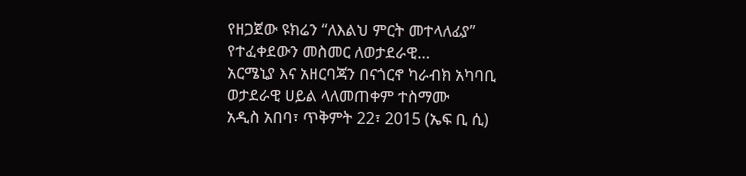የዘጋጀው ዩክሬን “ለእልህ ምርት መተላለፊያ” የተፈቀደውን መስመር ለወታደራዊ…
አርሜኒያ እና አዘርባጃን በናጎርኖ ካራብክ አካባቢ ወታደራዊ ሀይል ላለመጠቀም ተስማሙ
አዲስ አበባ፣ ጥቅምት 22፣ 2015 (ኤፍ ቢ ሲ)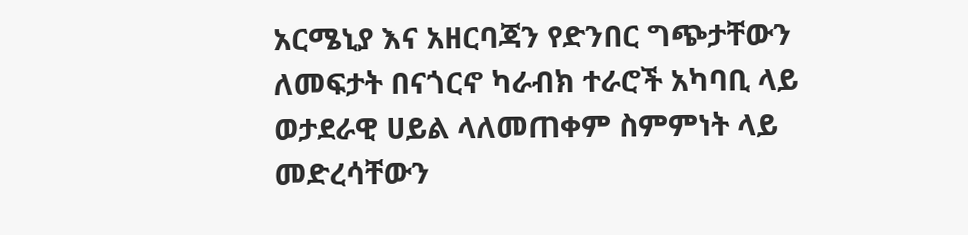አርሜኒያ እና አዘርባጃን የድንበር ግጭታቸውን ለመፍታት በናጎርኖ ካራብክ ተራሮች አካባቢ ላይ ወታደራዊ ሀይል ላለመጠቀም ስምምነት ላይ መድረሳቸውን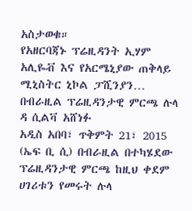አስታወቁ።
የአዘርባጃኑ ፕሬዚዳንት ኢሃም አሊዬቭ እና የአርሜኒያው ጠቅላይ ሚኒስትር ኒኮል ፓሺንያን…
በብራዚል ፕሬዚዳንታዊ ምርጫ ሉላ ዳ ሲልቫ አሸነፉ
አዲስ አበባ፣ ጥቅምት 21፣ 2015 (ኤፍ ቢ ሲ) በብራዚል በተካሄደው ፕሬዚዳንታዊ ምርጫ ከዚህ ቀደም ሀገሪቱን የመሩት ሉላ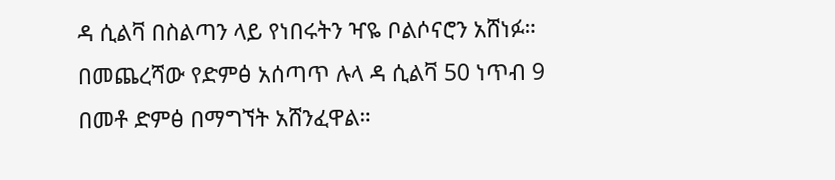ዳ ሲልቫ በስልጣን ላይ የነበሩትን ዣዬ ቦልሶናሮን አሸነፉ።
በመጨረሻው የድምፅ አሰጣጥ ሉላ ዳ ሲልቫ 50 ነጥብ 9 በመቶ ድምፅ በማግኘት አሸንፈዋል።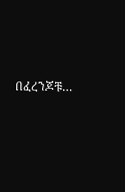በፈረንጆቹ…